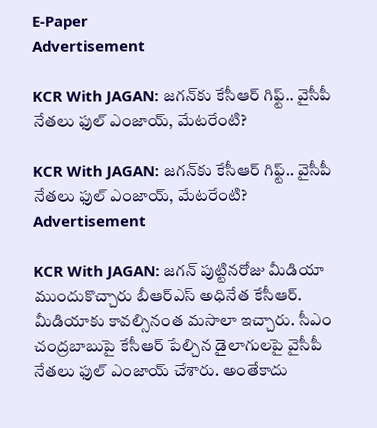E-Paper
Advertisement

KCR With JAGAN: జగన్‌కు కేసీఆర్ గిఫ్ట్.. వైసీపీ నేతలు ఫుల్ ఎంజాయ్, మేటరేంటి?

KCR With JAGAN: జగన్‌కు కేసీఆర్ గిఫ్ట్.. వైసీపీ నేతలు ఫుల్ ఎంజాయ్, మేటరేంటి?
Advertisement

KCR With JAGAN: జగన్ పుట్టినరోజు మీడియా ముందుకొచ్చారు బీఆర్ఎస్ అధినేత కేసీఆర్. మీడియాకు కావల్సినంత మసాలా ఇచ్చారు. సీఎం చంద్రబాబుపై కేసీఆర్ పేల్చిన డైలాగులపై వైసీపీ నేతలు ఫుల్ ఎంజాయ్ చేశారు. అంతేకాదు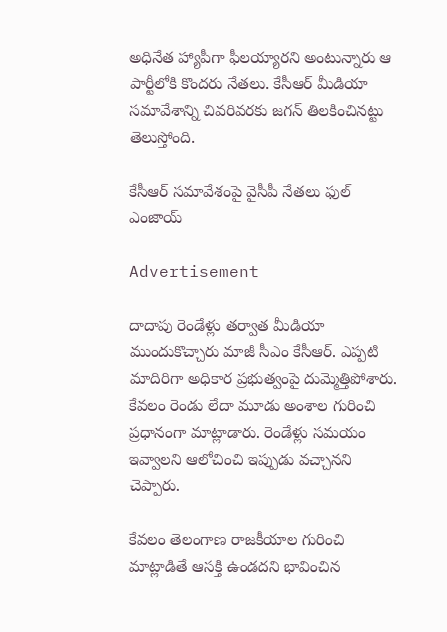అధినేత హ్యాపీగా ఫీలయ్యారని అంటున్నారు ఆ పార్టీలోకి కొందరు నేతలు. కేసీఆర్ మీడియా సమావేశాన్ని చివరివరకు జగన్ తిలకించినట్టు తెలుస్తోంది.

కేసీఆర్ సమావేశంపై వైసీపీ నేతలు ఫుల్ ఎంజాయ్

Advertisement

దాదాపు రెండేళ్లు తర్వాత మీడియా ముందుకొచ్చారు మాజీ సీఎం కేసీఆర్. ఎప్పటి మాదిరిగా అధికార ప్రభుత్వంపై దుమ్మెత్తిపోశారు. కేవలం రెండు లేదా మూడు అంశాల గురించి ప్రధానంగా మాట్లాడారు. రెండేళ్లు సమయం ఇవ్వాలని ఆలోచించి ఇప్పుడు వచ్చానని చెప్పారు.

కేవలం తెలంగాణ రాజకీయాల గురించి మాట్లాడితే ఆసక్తి ఉండదని భావించిన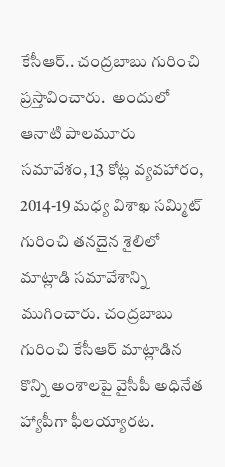కేసీఆర్.. చంద్రబాబు గురించి ప్రస్తావించారు.  అందులో ఆనాటి పాలమూరు సమావేశం, 13 కోట్ల వ్యవహారం, 2014-19 మధ్య విశాఖ సమ్మిట్ గురించి తనదైన శైలిలో మాట్లాడి సమావేశాన్ని ముగించారు. చంద్రబాబు గురించి కేసీఆర్ మాట్లాడిన కొన్ని అంశాలపై వైసీపీ అధినేత హ్యాపీగా ఫీలయ్యారట.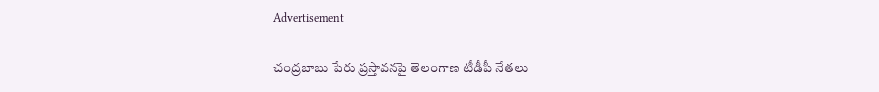Advertisement

చంద్రబాబు పేరు ప్రస్తావనపై తెలంగాణ టీడీపీ నేతలు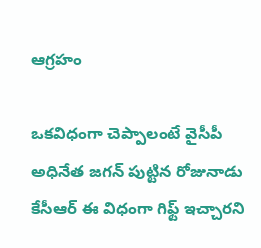ఆగ్రహం

ఒకవిధంగా చెప్పాలంటే వైసీపీ అధినేత జగన్ పుట్టిన రోజునాడు కేసీఆర్ ఈ విధంగా గిఫ్ట్ ఇచ్చారని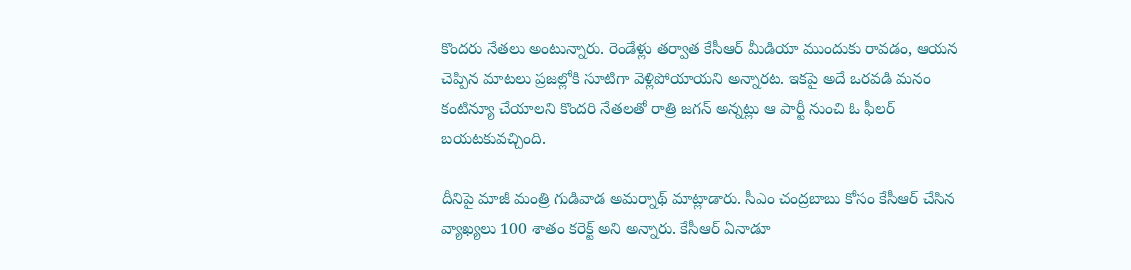కొందరు నేతలు అంటున్నారు. రెండేళ్లు తర్వాత కేసీఆర్ మీడియా ముందుకు రావడం, ఆయన చెప్పిన మాటలు ప్రజల్లోకి సూటిగా వెళ్లిపోయాయని అన్నారట. ఇకపై అదే ఒరవడి మనం కంటిన్యూ చేయాలని కొందరి నేతలతో రాత్రి జగన్ అన్నట్లు ఆ పార్టీ నుంచి ఓ ఫీలర్ బయటకువచ్చింది.

దీనిపై మాజీ మంత్రి గుడివాడ అమర్నాథ్ మాట్లాడారు. సీఎం చంద్రబాబు కోసం కేసీఆర్ చేసిన వ్యాఖ్యలు 100 శాతం కరెక్ట్ అని అన్నారు. కేసీఆర్ ఏనాడూ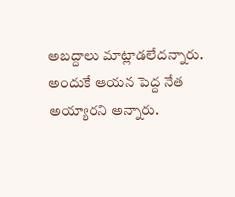అబద్దాలు మాట్లాడలేదన్నారు. అందుకే ఆయన పెద్ద నేత అయ్యారని అన్నారు.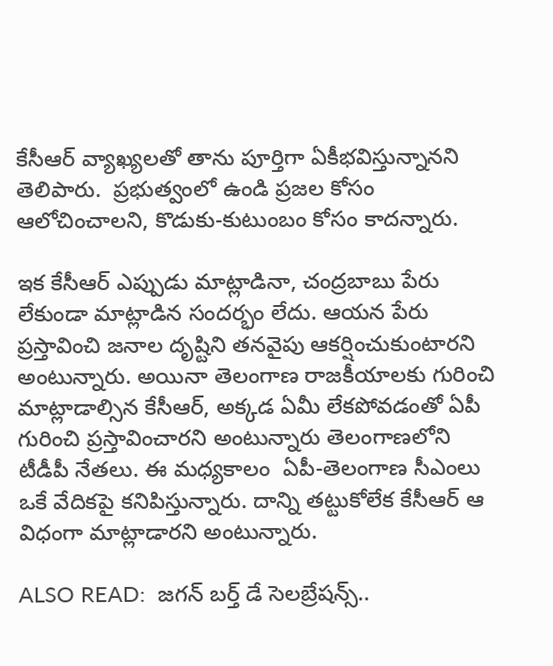కేసీఆర్ వ్యాఖ్యలతో తాను పూర్తిగా ఏకీభవిస్తున్నానని తెలిపారు.  ప్రభుత్వంలో ఉండి ప్రజల కోసం ఆలోచించాలని, కొడుకు-కుటుంబం కోసం కాదన్నారు.

ఇక కేసీఆర్ ఎప్పుడు మాట్లాడినా, చంద్రబాబు పేరు లేకుండా మాట్లాడిన సందర్భం లేదు. ఆయన పేరు ప్రస్తావించి జనాల దృష్టిని తనవైపు ఆకర్షించుకుంటారని అంటున్నారు. అయినా తెలంగాణ రాజకీయాలకు గురించి మాట్లాడాల్సిన కేసీఆర్, అక్కడ ఏమీ లేకపోవడంతో ఏపీ గురించి ప్రస్తావించారని అంటున్నారు తెలంగాణలోని టీడీపీ నేతలు. ఈ మధ్యకాలం  ఏపీ-తెలంగాణ సీఎంలు ఒకే వేదికపై కనిపిస్తున్నారు. దాన్ని తట్టుకోలేక కేసీఆర్ ఆ విధంగా మాట్లాడారని అంటున్నారు.

ALSO READ:  జగన్ బర్త్ డే సెలబ్రేషన్స్..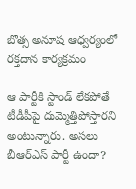బొత్స అనూష ఆధ్వర్యంలో రక్తదాన కార్యక్రమం

ఆ పార్టీకి స్టాండ్ లేకపోతే టీడీపీపై దుమ్మెత్తిపోస్తారని అంటున్నారు. అసలు బీఆర్ఎస్ పార్టీ ఉందా?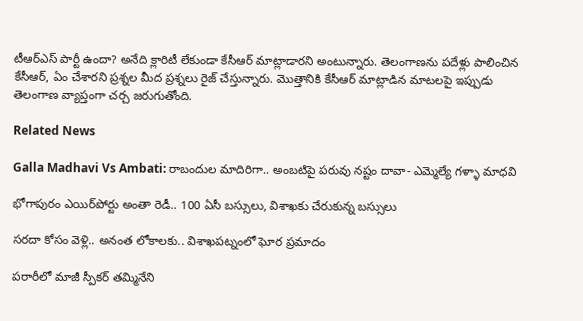టీఆర్ఎస్ పార్టీ ఉందా? అనేది క్లారిటీ లేకుండా కేసీఆర్ మాట్లాడారని అంటున్నారు. తెలంగాణను పదేళ్లు పాలించిన కేసీఆర్, ఏం చేశారని ప్రశ్నల మీద ప్రశ్నలు రైజ్ చేస్తున్నారు. మొత్తానికి కేసీఆర్ మాట్లాడిన మాటలపై ఇప్పుడు తెలంగాణ వ్యాప్తంగా చర్చ జరుగుతోంది.

Related News

Galla Madhavi Vs Ambati: రాబందుల మాదిరిగా.. అంబటిపై పరువు నష్టం దావా- ఎమ్మెల్యే గళ్ళా మాధవి

భోగాపురం ఎయిర్‌పోర్టు అంతా రెడీ.. 100 ఏసీ బస్సులు, విశాఖకు చేరుకున్న బస్సులు

సరదా కోసం వెళ్లి.. అనంత లోకాలకు.. విశాఖపట్నంలో ఘోర ప్రమాదం

పరారీలో మాజీ స్పీకర్ తమ్మినేని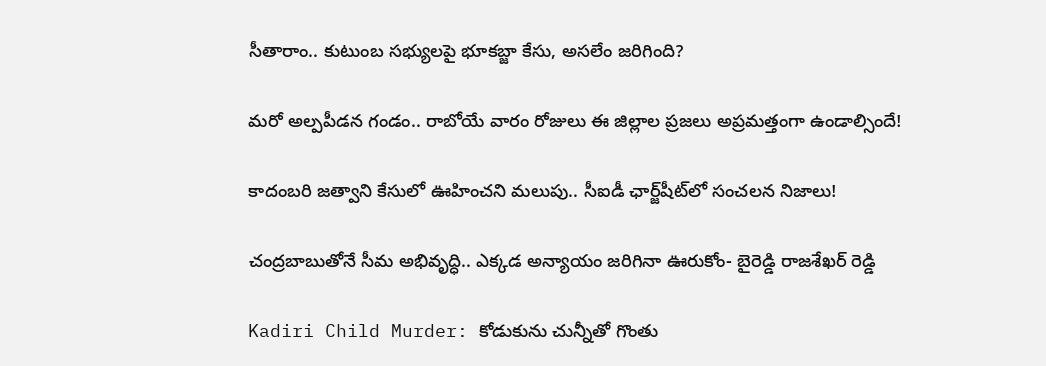సీతారాం.. కుటుంబ సభ్యులపై భూకబ్జా కేసు, అసలేం జరిగింది?

మరో అల్పపీడన గండం.. రాబోయే వారం రోజులు ఈ జిల్లాల ప్రజలు అప్రమత్తంగా ఉండాల్సిందే!

కాదంబరి జత్వాని కేసులో ఊహించని మలుపు.. సీఐడీ ఛార్జ్‌షీట్‌లో సంచలన నిజాలు!

చంద్రబాబుతోనే సీమ అభివృద్ధి.. ఎక్కడ అన్యాయం జరిగినా ఊరుకోం- బైరెడ్డి రాజశేఖర్ రెడ్డి

Kadiri Child Murder: కోడుకును చున్నీతో గొంతు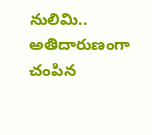నులిమి.. అతిదారుణంగా చంపిన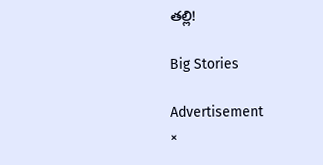తల్లి!

Big Stories

Advertisement
×